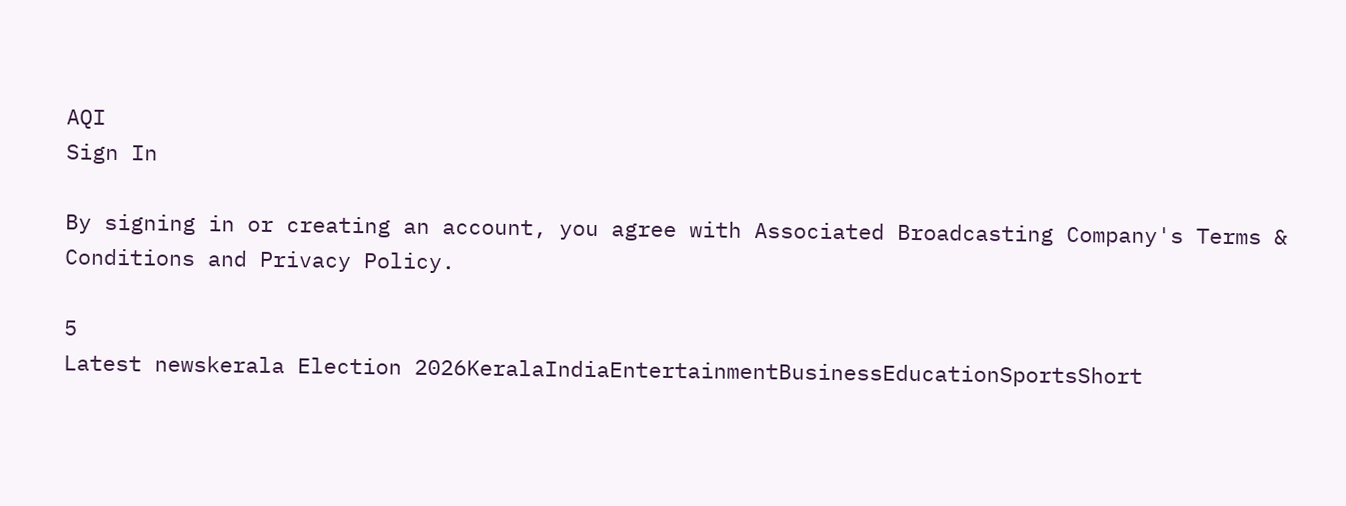AQI
Sign In

By signing in or creating an account, you agree with Associated Broadcasting Company's Terms & Conditions and Privacy Policy.

5
Latest newskerala Election 2026KeralaIndiaEntertainmentBusinessEducationSportsShort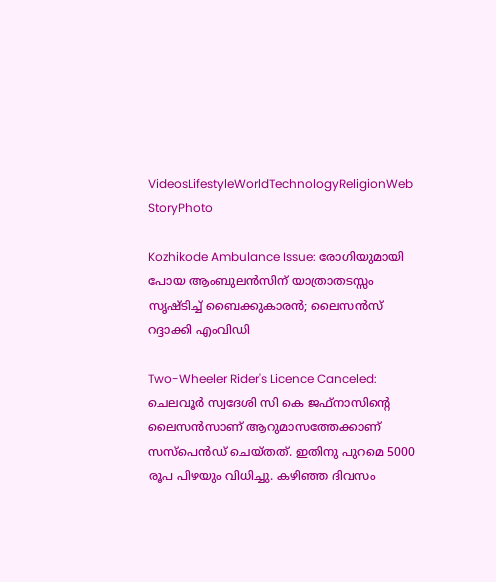VideosLifestyleWorldTechnologyReligionWeb StoryPhoto

Kozhikode Ambulance Issue: രോഗിയുമായി പോയ ആംബുലൻസിന് യാത്രാതടസ്സം സൃഷ്ടിച്ച് ബൈക്കുകാരൻ; ലൈസൻസ് റദ്ദാക്കി എംവിഡി

Two-Wheeler Rider's Licence Canceled: ചെലവൂർ സ്വദേശി സി കെ ജഫ്നാസിന്റെ ലൈസൻസാണ് ആറുമാസത്തേക്കാണ് സസ്‌പെൻഡ് ചെയ്തത്. ഇതിനു പുറമെ 5000 രൂപ പിഴയും വിധിച്ചു. കഴിഞ്ഞ ദിവസം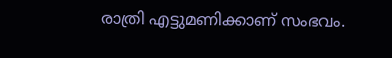രാത്രി എട്ടുമണിക്കാണ് സംഭവം.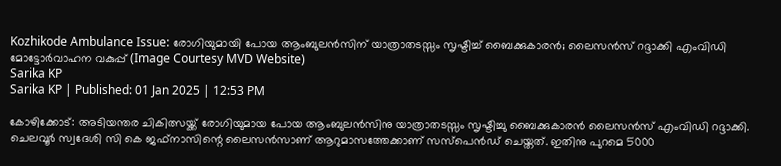Kozhikode Ambulance Issue: രോഗിയുമായി പോയ ആംബുലൻസിന് യാത്രാതടസ്സം സൃഷ്ടിച്ച് ബൈക്കുകാരൻ; ലൈസൻസ് റദ്ദാക്കി എംവിഡി
മോട്ടോർവാഹന വകുപ്പ് (Image Courtesy MVD Website)
Sarika KP
Sarika KP | Published: 01 Jan 2025 | 12:53 PM

കോഴിക്കോട്: അടിയന്തര ചികിത്സയ്ക്ക് രോഗിയുമായ പോയ ആംബുലൻസിനു യാത്രാതടസ്സം സൃഷ്ടിച്ചു ബൈക്കുകാരൻ ലൈസൻസ് എംവിഡി റദ്ദാക്കി. ചെലവൂർ സ്വദേശി സി കെ ജഫ്നാസിന്റെ ലൈസൻസാണ് ആറുമാസത്തേക്കാണ് സസ്‌പെൻഡ് ചെയ്തത്. ഇതിനു പുറമെ 5000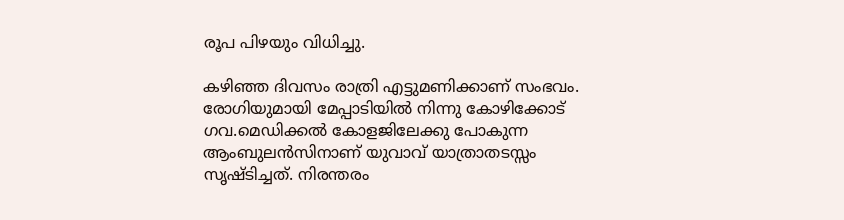രൂപ പിഴയും വിധിച്ചു.

കഴിഞ്ഞ ദിവസം രാത്രി എട്ടുമണിക്കാണ് സംഭവം. രോഗിയുമായി മേപ്പാടിയിൽ നിന്നു കോഴിക്കോട് ഗവ.മെഡിക്കൽ കോളജിലേക്കു പോകുന്ന ആംബുലൻസിനാണ് യുവാവ് യാത്രാതടസ്സം സൃഷ്ടിച്ചത്. നിരന്തരം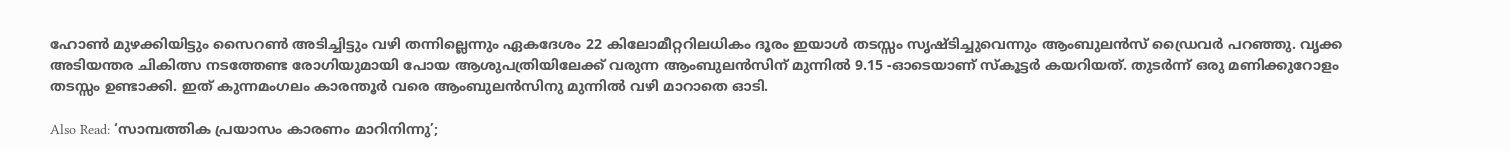ഹോണ്‍ മുഴക്കിയിട്ടും സൈറണ്‍ അടിച്ചിട്ടും വഴി തന്നില്ലെന്നും ഏകദേശം 22 കിലോമീറ്ററിലധികം ദൂരം ഇയാള്‍ തടസ്സം സൃഷ്ടിച്ചുവെന്നും ആംബുലന്‍സ് ഡ്രൈവര്‍ പറഞ്ഞു. വൃക്ക അടിയന്തര ചികിത്സ നടത്തേണ്ട രോഗിയുമായി പോയ ആശുപത്രിയിലേക്ക് വരുന്ന ആംബുലൻസിന് മുന്നിൽ 9.15 -ഓടെയാണ് സ്കൂട്ടർ കയറിയത്. തുടർന്ന് ഒരു മണിക്കുറോളം തടസ്സം ഉണ്ടാക്കി. ഇത് കുന്നമംഗലം കാരന്തൂർ വരെ ആംബുലൻസിനു മുന്നിൽ വഴി മാറാതെ ഓടി.

Also Read: ‘സാമ്പത്തിക പ്രയാസം കാരണം മാറിനിന്നു’;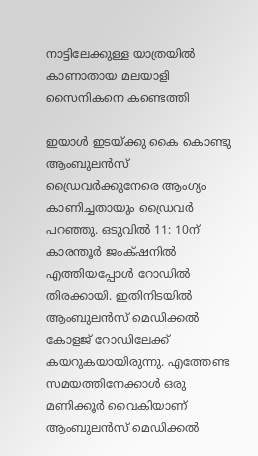നാട്ടിലേക്കുള്ള യാത്രയിൽ കാണാതായ മലയാളി സൈനികനെ കണ്ടെത്തി

ഇയാൾ ഇടയ്ക്കു കൈ കൊണ്ടു ആംബുലൻസ് ഡ്രൈവർക്കുനേരെ ആംഗ്യം കാണിച്ചതായും ഡ്രൈവർ പറഞ്ഞു. ഒടുവിൽ 11: 10ന് കാരന്തൂർ ജംക്‌ഷനിൽ എത്തിയപ്പോൾ റോഡിൽ തിരക്കായി. ഇതിനിടയിൽ ആംബുലൻസ് മെഡിക്കൽ കോളജ് റോഡിലേക്ക് കയറുകയായിരുന്നു. എത്തേണ്ട സമയത്തിനേക്കാൾ ഒരു മണിക്കൂർ വൈകിയാണ് ആംബുലൻസ് മെഡിക്കൽ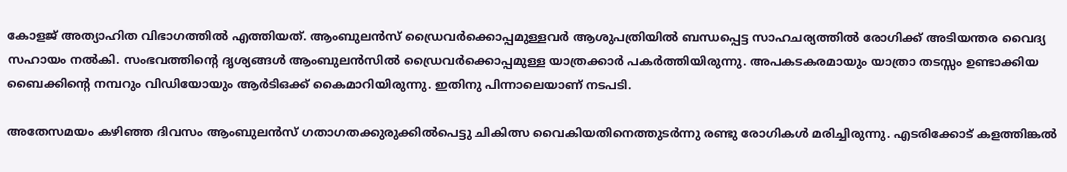കോളജ് അത്യാഹിത വിഭാഗത്തിൽ എത്തിയത്. ആംബുലൻസ് ഡ്രൈവർക്കൊപ്പമുള്ളവർ ആശുപത്രിയിൽ ബന്ധപ്പെട്ട സാഹചര്യത്തിൽ രോഗിക്ക് അടിയന്തര വൈദ്യ സഹായം നൽകി. സംഭവത്തിന്റെ ദൃശ്യങ്ങൾ ആംബുലൻസിൽ ഡ്രൈവർക്കൊപ്പമുള്ള യാത്രക്കാർ പകർത്തിയിരുന്നു. അപകടകരമായും യാത്രാ തടസ്സം ഉണ്ടാക്കിയ ബൈക്കിന്റെ നമ്പറും വിഡിയോയും ആർടിഒക്ക് കൈമാറിയിരുന്നു. ഇതിനു പിന്നാലെയാണ് നടപടി.

അതേസമയം കഴിഞ്ഞ ദിവസം ആംബുലൻസ് ഗതാഗതക്കുരുക്കിൽപെട്ടു ചികിത്സ വൈകിയതിനെത്തുടർന്നു രണ്ടു രോഗികൾ മരിച്ചിരുന്നു. എടരിക്കോട് കളത്തിങ്കല്‍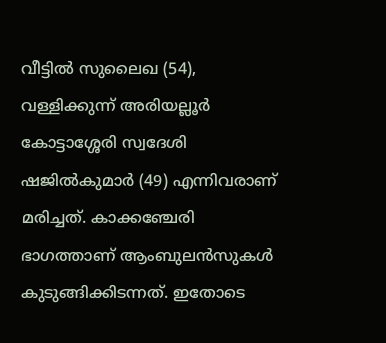വീട്ടില്‍ സുലൈഖ (54), വള്ളിക്കുന്ന് അരിയല്ലൂര്‍ കോട്ടാശ്ശേരി സ്വദേശി ഷജില്‍കുമാര്‍ (49) എന്നിവരാണ് മരിച്ചത്. കാക്കഞ്ചേരി ഭാഗത്താണ് ആംബുലന്‍സുകള്‍ കുടുങ്ങിക്കിടന്നത്. ഇതോടെ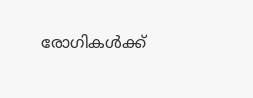രോഗികള്‍ക്ക്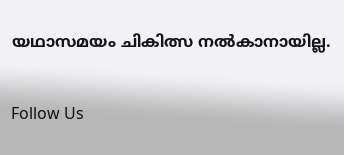യഥാസമയം ചികിത്സ നല്‍കാനായില്ല.

Follow Us